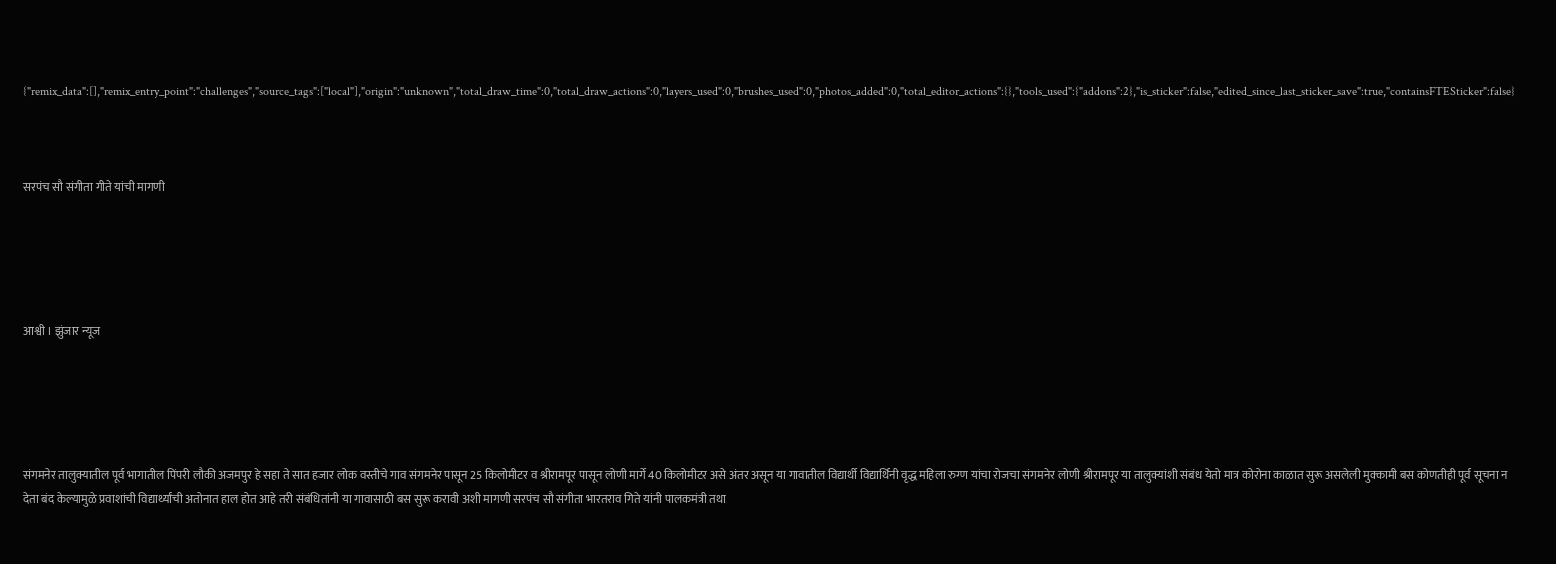{"remix_data":[],"remix_entry_point":"challenges","source_tags":["local"],"origin":"unknown","total_draw_time":0,"total_draw_actions":0,"layers_used":0,"brushes_used":0,"photos_added":0,"total_editor_actions":{},"tools_used":{"addons":2},"is_sticker":false,"edited_since_last_sticker_save":true,"containsFTESticker":false}



सरपंच सौ संगीता गीते यांची मागणी





आश्वी । झुंजार न्यूज





संगमनेर तालुक्यातील पूर्व भागातील पिंपरी लौकी अजमपुर हे सहा ते सात हजार लोक वस्तीचे गाव संगमनेर पासून 25 किलोमीटर व श्रीरामपूर पासून लोणी मार्गे 40 किलोमीटर असे अंतर असून या गावातील विद्यार्थी विद्यार्थिनी वृद्ध महिला रुग्ण यांचा रोजचा संगमनेर लोणी श्रीरामपूर या तालुक्यांशी संबंध येतो मात्र कोरोना काळात सुरू असलेली मुक्कामी बस कोणतीही पूर्व सूचना न देता बंद केल्यामुळे प्रवाशांची विद्यार्थ्यांची अतोनात हाल होत आहे तरी संबंधितांनी या गावासाठी बस सुरू करावी अशी मागणी सरपंच सौ संगीता भारतराव गिते यांनी पालकमंत्री तथा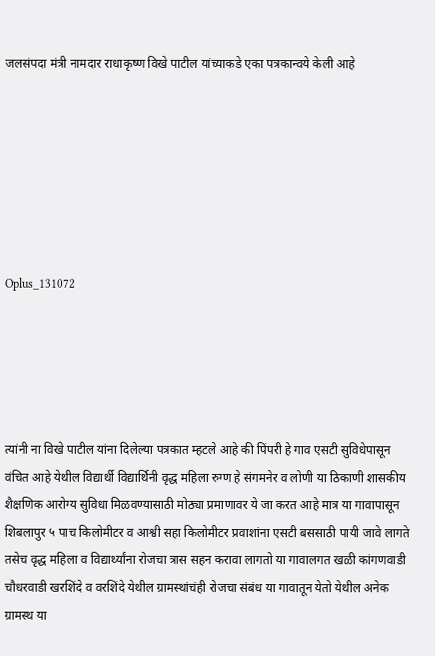जलसंपदा मंत्री नामदार राधाकृष्ण विखे पाटील यांच्याकडे एका पत्रकान्वये केली आहे







Oplus_131072





त्यांनी ना विखे पाटील यांना दिलेल्या पत्रकात म्हटले आहे की पिंपरी हे गाव एसटी सुविधेपासून वंचित आहे येथील विद्यार्थी विद्यार्थिनी वृद्ध महिला रुग्ण हे संगमनेर व लोणी या ठिकाणी शासकीय शैक्षणिक आरोग्य सुविधा मिळवण्यासाठी मोठ्या प्रमाणावर ये जा करत आहे मात्र या गावापासून शिबलापुर ५ पाच किलोमीटर व आश्वी सहा किलोमीटर प्रवाशांना एसटी बससाठी पायी जावे लागते तसेच वृद्ध महिला व विद्यार्थ्यांना रोजचा त्रास सहन करावा लागतो या गावालगत खळी कांगणवाडी चौधरवाडी खरशिंदे व वरशिंदे येथील ग्रामस्थांचंही रोजचा संबंध या गावातून येतो येथील अनेक ग्रामस्थ या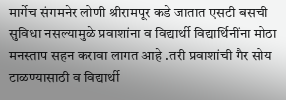मार्गेच संगमनेर लोणी श्रीरामपूर कडे जातात एसटी बसची सुविधा नसल्यामुळे प्रवाशांना व विद्यार्थी विद्यार्थिनींना मोठा मनस्ताप सहन करावा लागत आहे .तरी प्रवाशांची गैर सोय टाळण्यासाठी व विद्यार्थी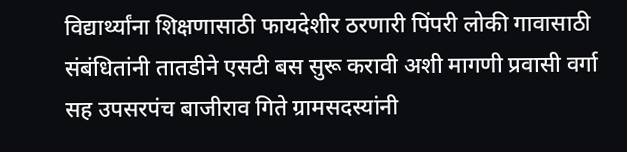विद्यार्थ्यांना शिक्षणासाठी फायदेशीर ठरणारी पिंपरी लोकी गावासाठी संबंधितांनी तातडीने एसटी बस सुरू करावी अशी मागणी प्रवासी वर्गा सह उपसरपंच बाजीराव गिते ग्रामसदस्यांनी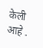केली आहे .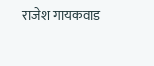राजेश गायकवाड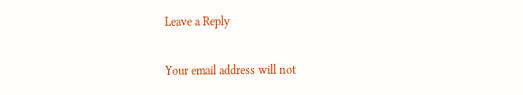Leave a Reply

Your email address will not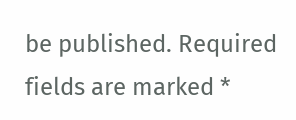be published. Required fields are marked *